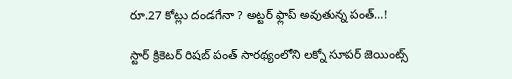రూ.27 కోట్లు దండగేనా ? అట్టర్ ఫ్లాప్ అవుతున్న పంత్…!

స్టార్ క్రికెటర్ రిషబ్ పంత్ సారథ్యంలోని లక్నో సూపర్ జెయింట్స్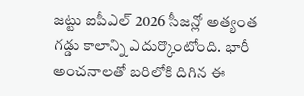జట్టు ఐపీఎల్ 2026 సీజన్లో అత్యంత గడ్డు కాలాన్ని ఎదుర్కొంటోంది. భారీ అంచనాలతో బరిలోకి దిగిన ఈ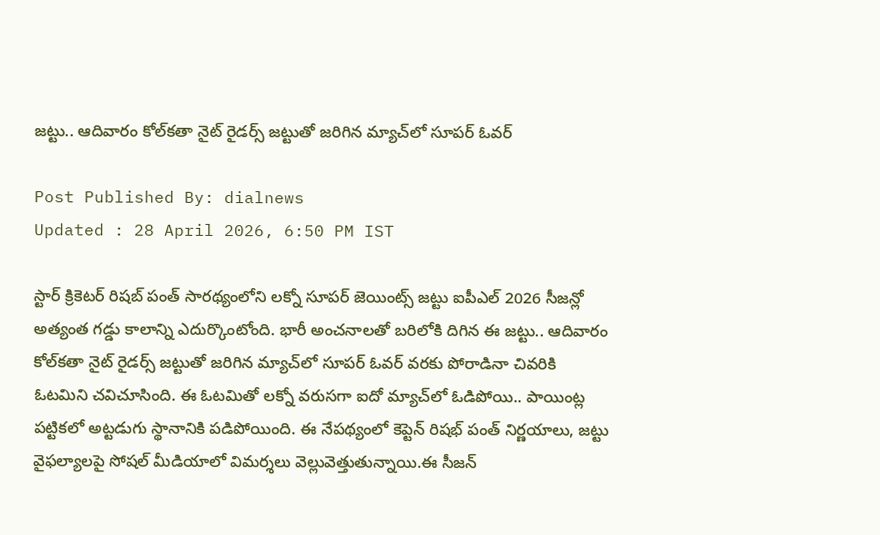జట్టు.. ఆదివారం కోల్‌కతా నైట్ రైడర్స్‌ జట్టుతో జరిగిన మ్యాచ్‌లో సూపర్ ఓవర్

Post Published By: dialnews
Updated : 28 April 2026, 6:50 PM IST

స్టార్ క్రికెటర్ రిషబ్ పంత్ సారథ్యంలోని లక్నో సూపర్ జెయింట్స్ జట్టు ఐపీఎల్ 2026 సీజన్లో అత్యంత గడ్డు కాలాన్ని ఎదుర్కొంటోంది. భారీ అంచనాలతో బరిలోకి దిగిన ఈ జట్టు.. ఆదివారం కోల్‌కతా నైట్ రైడర్స్‌ జట్టుతో జరిగిన మ్యాచ్‌లో సూపర్ ఓవర్ వరకు పోరాడినా చివరికి ఓటమిని చవిచూసింది. ఈ ఓటమితో లక్నో వరుసగా ఐదో మ్యాచ్‌లో ఓడిపోయి.. పాయింట్ల పట్టికలో అట్టడుగు స్థానానికి పడిపోయింది. ఈ నేపథ్యంలో కెప్టెన్ రిషభ్ పంత్ నిర్ణయాలు, జట్టు వైఫల్యాలపై సోషల్ మీడియాలో విమర్శలు వెల్లువెత్తుతున్నాయి.ఈ సీజన్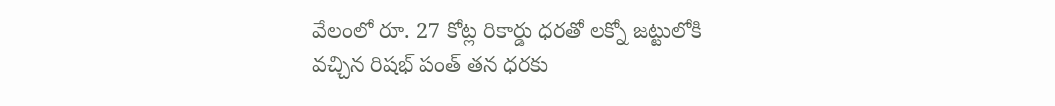వేలంలో రూ. 27 కోట్ల రికార్డు ధరతో లక్నో జట్టులోకి వచ్చిన రిషభ్ పంత్ తన ధరకు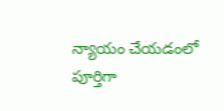న్యాయం చేయడంలో పూర్తిగా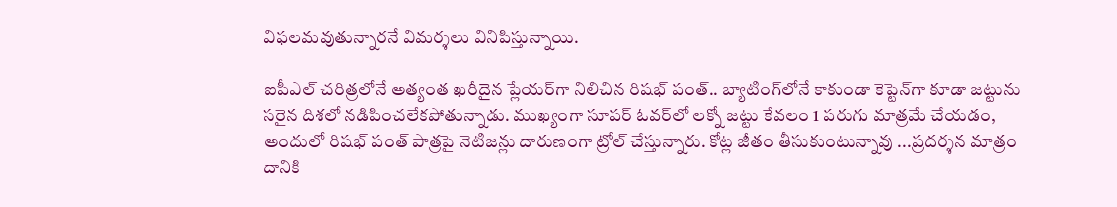విఫలమవుతున్నారనే విమర్శలు వినిపిస్తున్నాయి.

ఐపీఎల్ చరిత్రలోనే అత్యంత ఖరీదైన ప్లేయర్‌గా నిలిచిన రిషభ్ పంత్.. బ్యాటింగ్‌లోనే కాకుండా కెప్టెన్‌గా కూడా జట్టును సరైన దిశలో నడిపించలేకపోతున్నాడు. ముఖ్యంగా సూపర్ ఓవర్‌లో లక్నో జట్టు కేవలం 1 పరుగు మాత్రమే చేయడం, అందులో రిషభ్ పంత్ పాత్రపై నెటిజన్లు దారుణంగా ట్రోల్ చేస్తున్నారు. కోట్ల జీతం తీసుకుంటున్నావు ...ప్రదర్శన మాత్రం దానికి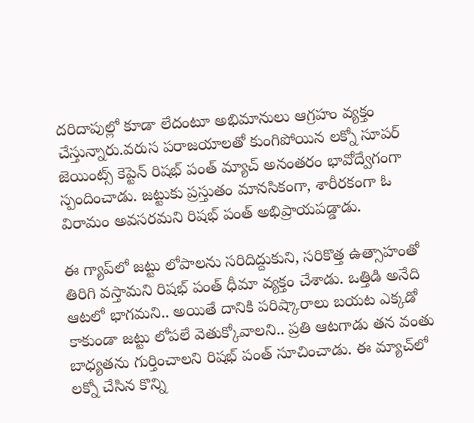దరిదాపుల్లో కూడా లేదంటూ అభిమానులు ఆగ్రహం వ్యక్తం చేస్తున్నారు.వరుస పరాజయాలతో కుంగిపోయిన లక్నో సూపర్ జెయింట్స్ కెప్టెన్ రిషభ్ పంత్ మ్యాచ్ అనంతరం భావోద్వేగంగా స్పందించాడు. జట్టుకు ప్రస్తుతం మానసికంగా, శారీరకంగా ఓ విరామం అవసరమని రిషభ్ పంత్ అభిప్రాయపడ్డాడు.

ఈ గ్యాప్‌లో జట్టు లోపాలను సరిదిద్దుకుని, సరికొత్త ఉత్సాహంతో తిరిగి వస్తామని రిషభ్ పంత్ ధీమా వ్యక్తం చేశాడు. ఒత్తిడి అనేది ఆటలో భాగమని.. అయితే దానికి పరిష్కారాలు బయట ఎక్కడో కాకుండా జట్టు లోపలే వెతుక్కోవాలని.. ప్రతి ఆటగాడు తన వంతు బాధ్యతను గుర్తించాలని రిషభ్ పంత్ సూచించాడు. ఈ మ్యాచ్‌లో లక్నో చేసిన కొన్ని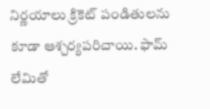నిర్ణయాలు క్రికెట్ పండితులను కూడా ఆశ్చర్యపరిచాయి. ఫామ్ లేమితో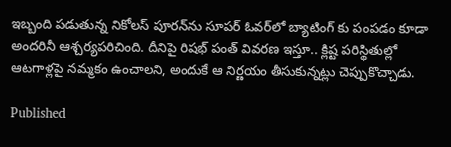ఇబ్బంది పడుతున్న నికోలస్ పూరన్‌ను సూపర్ ఓవర్‌లో బ్యాటింగ్ కు పంపడం కూడా అందరినీ ఆశ్చర్యపరిచింది. దీనిపై రిషభ్ పంత్ వివరణ ఇస్తూ.. క్లిష్ట పరిస్థితుల్లో ఆటగాళ్లపై నమ్మకం ఉంచాలని, అందుకే ఆ నిర్ణయం తీసుకున్నట్లు చెప్పుకొచ్చాడు.

Published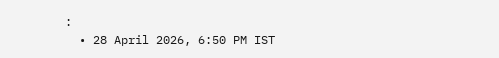:
  • 28 April 2026, 6:50 PM IST